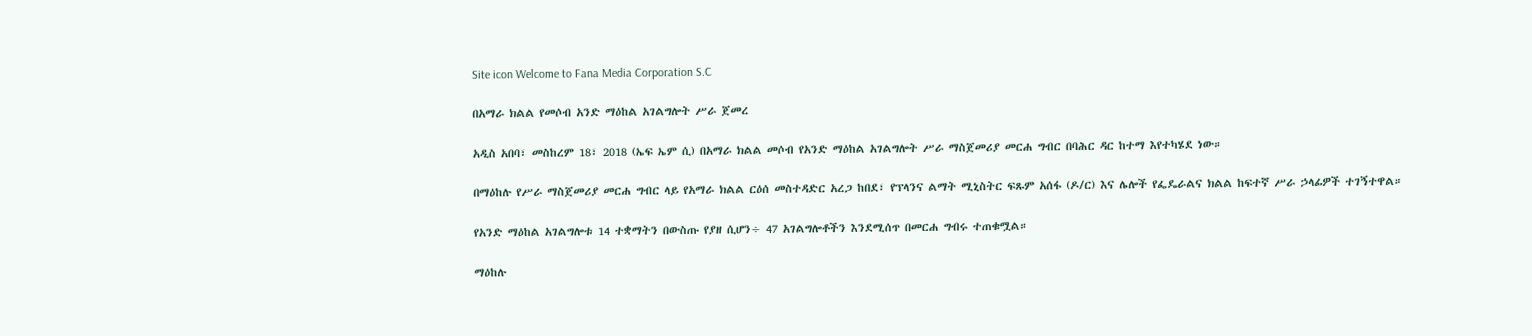Site icon Welcome to Fana Media Corporation S.C

በአማራ ክልል የመሶብ አንድ ማዕከል አገልግሎት ሥራ ጀመረ

አዲስ አበባ፣ መስከረም 18፣ 2018 (ኤፍ ኤም ሲ) በአማራ ክልል መሶብ የአንድ ማዕከል አገልግሎት ሥራ ማስጀመሪያ መርሐ ግብር በባሕር ዳር ከተማ እየተካሄደ ነው።

በማዕከሉ የሥራ ማስጀመሪያ መርሐ ግብር ላይ የአማራ ክልል ርዕሰ መስተዳድር አረጋ ከበደ፣ የፕላንና ልማት ሚኒስትር ፍጹም አሰፋ (ዶ/ር) እና ሌሎች የፌዴራልና ክልል ከፍተኛ ሥራ ኃላፊዎች ተገኝተዋል።

የአንድ ማዕከል አገልግሎቱ 14 ተቋማትን በውስጡ የያዘ ሲሆን÷ 47 አገልግሎቶችን እንደሚሰጥ በመርሐ ግብሩ ተጠቁሟል።

ማዕከሉ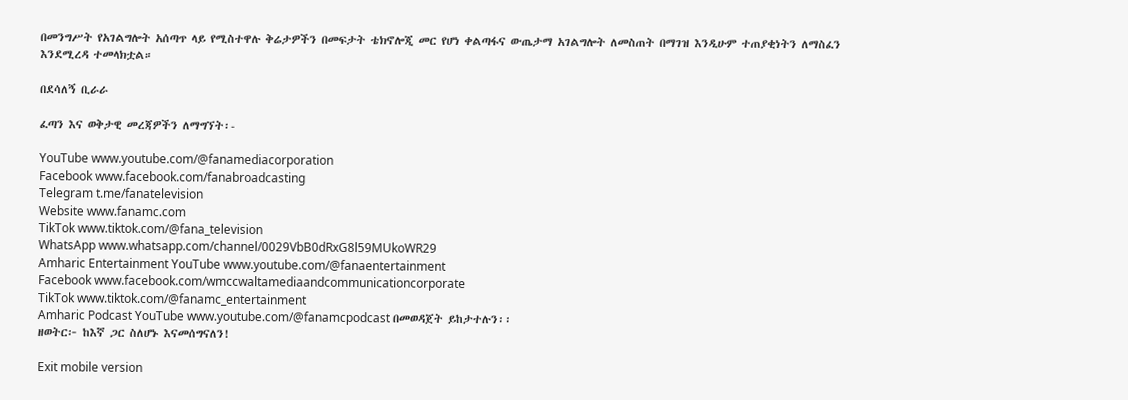በመንግሥት የአገልግሎት አሰጣጥ ላይ የሚስተዋሉ ቅሬታዎችን በመፍታት ቴክኖሎጂ መር የሆነ ቀልጣፋና ውጤታማ አገልግሎት ለመስጠት በማገዝ እንዲሁም ተጠያቂነትን ለማስፈን እንደሚረዳ ተመላክቷል።

በደሳለኝ ቢራራ

ፈጣን እና ወቅታዊ መረጃዎችን ለማግኘት፡-

YouTube www.youtube.com/@fanamediacorporation
Facebook www.facebook.com/fanabroadcasting
Telegram t.me/fanatelevision
Website www.fanamc.com
TikTok www.tiktok.com/@fana_television
WhatsApp www.whatsapp.com/channel/0029VbB0dRxG8l59MUkoWR29
Amharic Entertainment YouTube www.youtube.com/@fanaentertainment
Facebook www.facebook.com/wmccwaltamediaandcommunicationcorporate
TikTok www.tiktok.com/@fanamc_entertainment
Amharic Podcast YouTube www.youtube.com/@fanamcpodcast በመወዳጀት ይከታተሉን፡፡
ዘወትር፦ ከእኛ ጋር ስለሆኑ እናመሰግናለን!

Exit mobile version